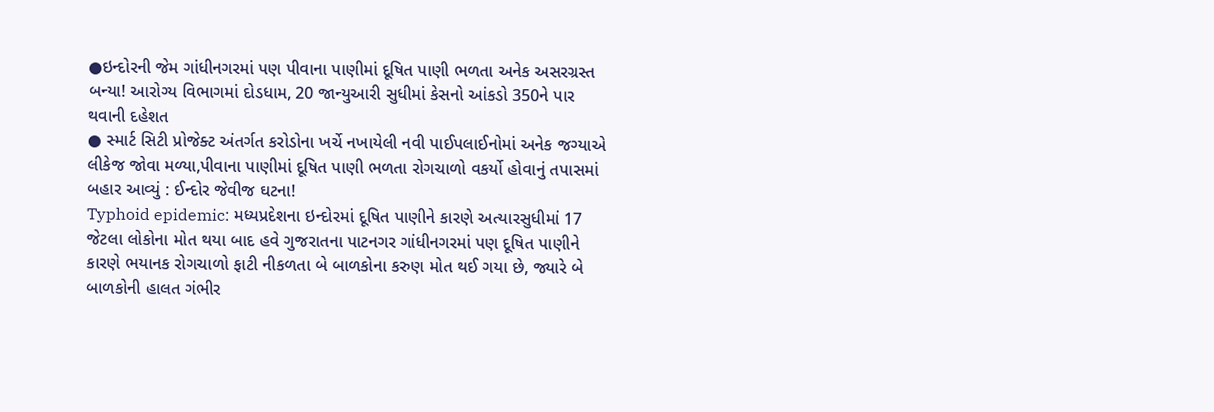●ઇન્દોરની જેમ ગાંધીનગરમાં પણ પીવાના પાણીમાં દૂષિત પાણી ભળતા અનેક અસરગ્રસ્ત બન્યા! આરોગ્ય વિભાગમાં દોડધામ, 20 જાન્યુઆરી સુધીમાં કેસનો આંકડો 350ને પાર થવાની દહેશત
● સ્માર્ટ સિટી પ્રોજેક્ટ અંતર્ગત કરોડોના ખર્ચે નખાયેલી નવી પાઈપલાઈનોમાં અનેક જગ્યાએ લીકેજ જોવા મળ્યા,પીવાના પાણીમાં દૂષિત પાણી ભળતા રોગચાળો વકર્યો હોવાનું તપાસમાં બહાર આવ્યું : ઈન્દોર જેવીજ ઘટના!
Typhoid epidemic: મધ્યપ્રદેશના ઇન્દોરમાં દૂષિત પાણીને કારણે અત્યારસુધીમાં 17 જેટલા લોકોના મોત થયા બાદ હવે ગુજરાતના પાટનગર ગાંધીનગરમાં પણ દૂષિત પાણીને કારણે ભયાનક રોગચાળો ફાટી નીકળતા બે બાળકોના કરુણ મોત થઈ ગયા છે, જ્યારે બે બાળકોની હાલત ગંભીર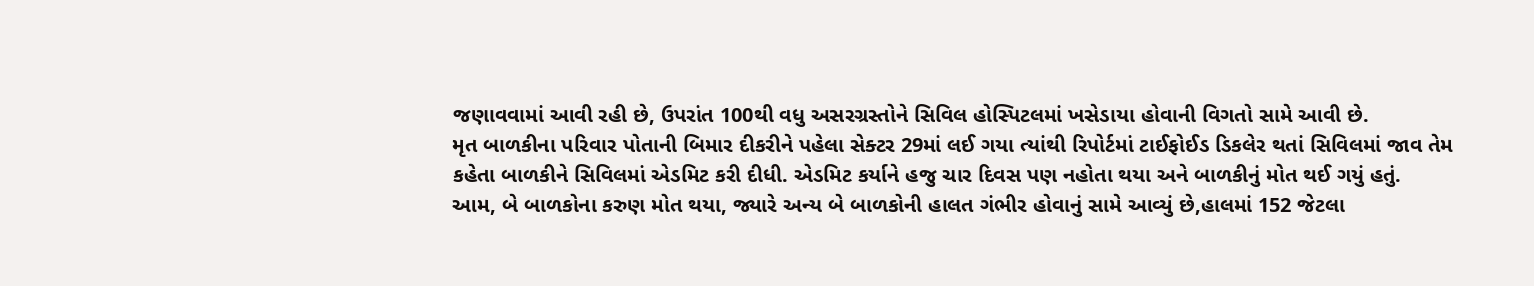જણાવવામાં આવી રહી છે, ઉપરાંત 100થી વધુ અસરગ્રસ્તોને સિવિલ હોસ્પિટલમાં ખસેડાયા હોવાની વિગતો સામે આવી છે.
મૃત બાળકીના પરિવાર પોતાની બિમાર દીકરીને પહેલા સેક્ટર 29માં લઈ ગયા ત્યાંથી રિપોર્ટમાં ટાઈફોઈડ ડિકલેર થતાં સિવિલમાં જાવ તેમ કહેતા બાળકીને સિવિલમાં એડમિટ કરી દીધી. એડમિટ કર્યાને હજુ ચાર દિવસ પણ નહોતા થયા અને બાળકીનું મોત થઈ ગયું હતું.
આમ, બે બાળકોના કરુણ મોત થયા, જ્યારે અન્ય બે બાળકોની હાલત ગંભીર હોવાનું સામે આવ્યું છે,હાલમાં 152 જેટલા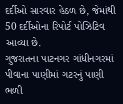દર્દીઓ સારવાર હેઠળ છે, જેમાંથી 50 દર્દીઓના રિપોર્ટ પોઝિટિવ આવ્યા છે.
ગુજરાતના પાટનગર ગાંધીનગરમાં પીવાના પાણીમાં ગટરનું પાણી ભળી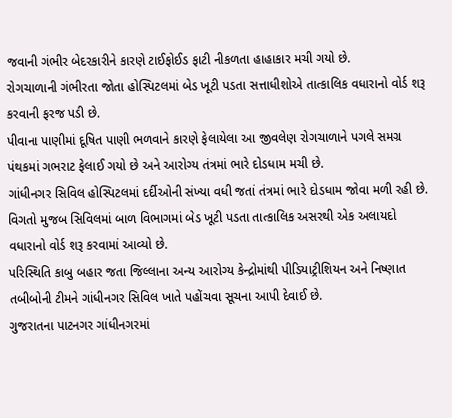જવાની ગંભીર બેદરકારીને કારણે ટાઈફોઈડ ફાટી નીકળતા હાહાકાર મચી ગયો છે.
રોગચાળાની ગંભીરતા જોતા હોસ્પિટલમાં બેડ ખૂટી પડતા સત્તાધીશોએ તાત્કાલિક વધારાનો વોર્ડ શરૂ કરવાની ફરજ પડી છે.
પીવાના પાણીમાં દૂષિત પાણી ભળવાને કારણે ફેલાયેલા આ જીવલેણ રોગચાળાને પગલે સમગ્ર પંથકમાં ગભરાટ ફેલાઈ ગયો છે અને આરોગ્ય તંત્રમાં ભારે દોડધામ મચી છે.
ગાંધીનગર સિવિલ હોસ્પિટલમાં દર્દીઓની સંખ્યા વધી જતાં તંત્રમાં ભારે દોડધામ જોવા મળી રહી છે.
વિગતો મુજબ સિવિલમાં બાળ વિભાગમાં બેડ ખૂટી પડતા તાત્કાલિક અસરથી એક અલાયદો વધારાનો વોર્ડ શરૂ કરવામાં આવ્યો છે.
પરિસ્થિતિ કાબુ બહાર જતા જિલ્લાના અન્ય આરોગ્ય કેન્દ્રોમાંથી પીડિયાટ્રીશિયન અને નિષ્ણાત તબીબોની ટીમને ગાંધીનગર સિવિલ ખાતે પહોંચવા સૂચના આપી દેવાઈ છે.
ગુજરાતના પાટનગર ગાંધીનગરમાં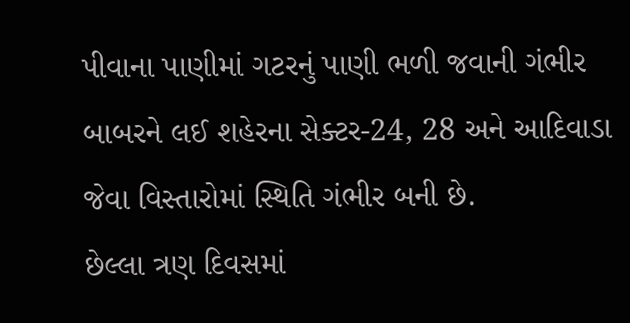પીવાના પાણીમાં ગટરનું પાણી ભળી જવાની ગંભીર બાબરને લઈ શહેરના સેક્ટર-24, 28 અને આદિવાડા જેવા વિસ્તારોમાં સ્થિતિ ગંભીર બની છે.
છેલ્લા ત્રણ દિવસમાં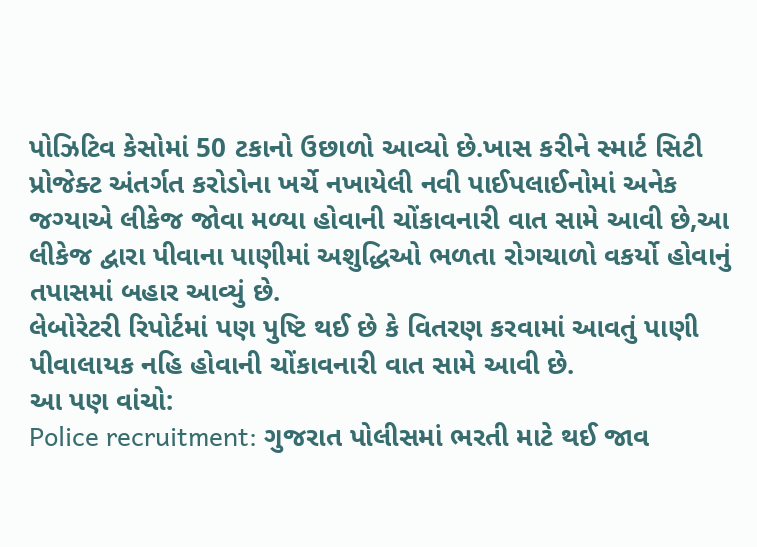પોઝિટિવ કેસોમાં 50 ટકાનો ઉછાળો આવ્યો છે.ખાસ કરીને સ્માર્ટ સિટી પ્રોજેક્ટ અંતર્ગત કરોડોના ખર્ચે નખાયેલી નવી પાઈપલાઈનોમાં અનેક જગ્યાએ લીકેજ જોવા મળ્યા હોવાની ચોંકાવનારી વાત સામે આવી છે,આ લીકેજ દ્વારા પીવાના પાણીમાં અશુદ્ધિઓ ભળતા રોગચાળો વકર્યો હોવાનું તપાસમાં બહાર આવ્યું છે.
લેબોરેટરી રિપોર્ટમાં પણ પુષ્ટિ થઈ છે કે વિતરણ કરવામાં આવતું પાણી પીવાલાયક નહિ હોવાની ચોંકાવનારી વાત સામે આવી છે.
આ પણ વાંચો:
Police recruitment: ગુજરાત પોલીસમાં ભરતી માટે થઈ જાવ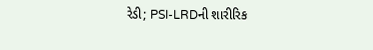રેડી; PSI-LRDની શારીરિક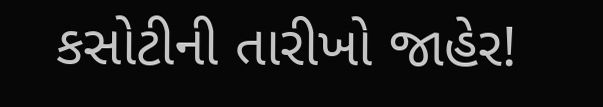કસોટીની તારીખો જાહેર!